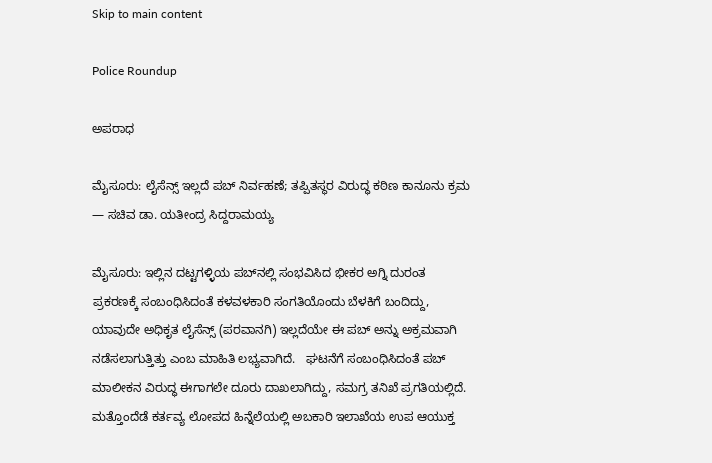Skip to main content

Police Roundup

ಅಪರಾಧ

ಮೈಸೂರು: ಲೈಸೆನ್ಸ್ ಇಲ್ಲದೆ ಪಬ್ ನಿರ್ವಹಣೆ; ತಪ್ಪಿತಸ್ಥರ ವಿರುದ್ಧ ಕಠಿಣ ಕಾನೂನು ಕ್ರಮ — ಸಚಿವ ಡಾ. ಯತೀಂದ್ರ ಸಿದ್ದರಾಮಯ್ಯ

ಮೈಸೂರು: ಇಲ್ಲಿನ ದಟ್ಟಗಳ್ಳಿಯ ಪಬ್‌ನಲ್ಲಿ ಸಂಭವಿಸಿದ ಭೀಕರ ಅಗ್ನಿ ದುರಂತ ಪ್ರಕರಣಕ್ಕೆ ಸಂಬಂಧಿಸಿದಂತೆ ಕಳವಳಕಾರಿ ಸಂಗತಿಯೊಂದು ಬೆಳಕಿಗೆ ಬಂದಿದ್ದು, ಯಾವುದೇ ಅಧಿಕೃತ ಲೈಸೆನ್ಸ್ (ಪರವಾನಗಿ) ಇಲ್ಲದೆಯೇ ಈ ಪಬ್ ಅನ್ನು ಅಕ್ರಮವಾಗಿ ನಡೆಸಲಾಗುತ್ತಿತ್ತು ಎಂಬ ಮಾಹಿತಿ ಲಭ್ಯವಾಗಿದೆ.   ಘಟನೆಗೆ ಸಂಬಂಧಿಸಿದಂತೆ ಪಬ್ ಮಾಲೀಕನ ವಿರುದ್ಧ ಈಗಾಗಲೇ ದೂರು ದಾಖಲಾಗಿದ್ದು, ಸಮಗ್ರ ತನಿಖೆ ಪ್ರಗತಿಯಲ್ಲಿದೆ. ಮತ್ತೊಂದೆಡೆ ಕರ್ತವ್ಯ ಲೋಪದ ಹಿನ್ನೆಲೆಯಲ್ಲಿ ಅಬಕಾರಿ ಇಲಾಖೆಯ ಉಪ ಆಯುಕ್ತ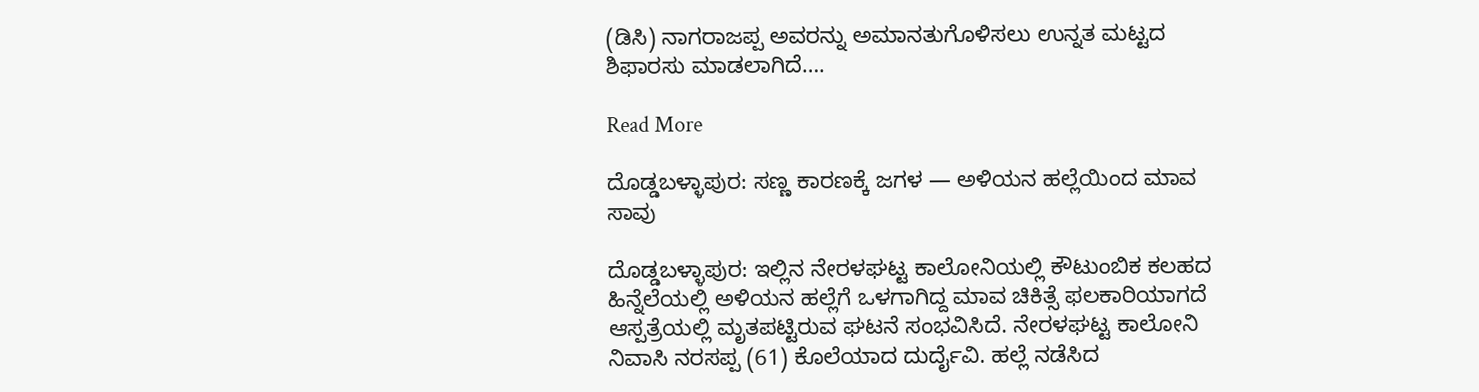(ಡಿಸಿ) ನಾಗರಾಜಪ್ಪ ಅವರನ್ನು ಅಮಾನತುಗೊಳಿಸಲು ಉನ್ನತ ಮಟ್ಟದ ಶಿಫಾರಸು ಮಾಡಲಾಗಿದೆ….

Read More

ದೊಡ್ಡಬಳ್ಳಾಪುರ: ಸಣ್ಣ ಕಾರಣಕ್ಕೆ ಜಗಳ — ಅಳಿಯನ ಹಲ್ಲೆಯಿಂದ ಮಾವ ಸಾವು

ದೊಡ್ಡಬಳ್ಳಾಪುರ: ಇಲ್ಲಿನ ನೇರಳಘಟ್ಟ ಕಾಲೋನಿಯಲ್ಲಿ ಕೌಟುಂಬಿಕ ಕಲಹದ ಹಿನ್ನೆಲೆಯಲ್ಲಿ ಅಳಿಯನ ಹಲ್ಲೆಗೆ ಒಳಗಾಗಿದ್ದ ಮಾವ ಚಿಕಿತ್ಸೆ ಫಲಕಾರಿಯಾಗದೆ ಆಸ್ಪತ್ರೆಯಲ್ಲಿ ಮೃತಪಟ್ಟಿರುವ ಘಟನೆ ಸಂಭವಿಸಿದೆ. ನೇರಳಘಟ್ಟ ಕಾಲೋನಿ ನಿವಾಸಿ ನರಸಪ್ಪ (61) ಕೊಲೆಯಾದ ದುರ್ದೈವಿ. ಹಲ್ಲೆ ನಡೆಸಿದ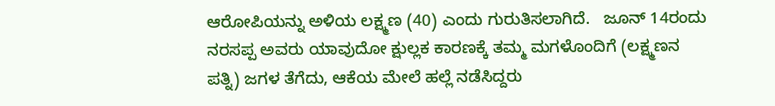ಆರೋಪಿಯನ್ನು ಅಳಿಯ ಲಕ್ಷ್ಮಣ (40) ಎಂದು ಗುರುತಿಸಲಾಗಿದೆ.   ಜೂನ್ 14ರಂದು ನರಸಪ್ಪ ಅವರು ಯಾವುದೋ ಕ್ಷುಲ್ಲಕ ಕಾರಣಕ್ಕೆ ತಮ್ಮ ಮಗಳೊಂದಿಗೆ (ಲಕ್ಷ್ಮಣನ ಪತ್ನಿ) ಜಗಳ ತೆಗೆದು, ಆಕೆಯ ಮೇಲೆ ಹಲ್ಲೆ ನಡೆಸಿದ್ದರು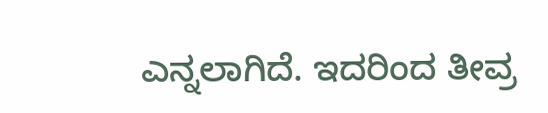ಎನ್ನಲಾಗಿದೆ. ಇದರಿಂದ ತೀವ್ರ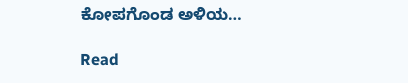ಕೋಪಗೊಂಡ ಅಳಿಯ…

Read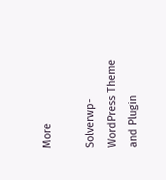More

Solverwp- WordPress Theme and Plugin